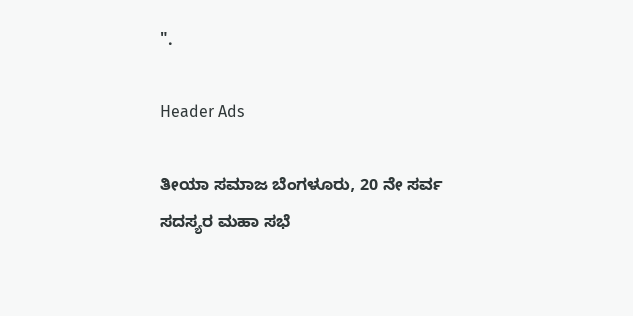".

Header Ads

ತೀಯಾ ಸಮಾಜ ಬೆಂಗಳೂರು, 20 ನೇ ಸರ್ವ ಸದಸ್ಯರ ಮಹಾ ಸಭೆ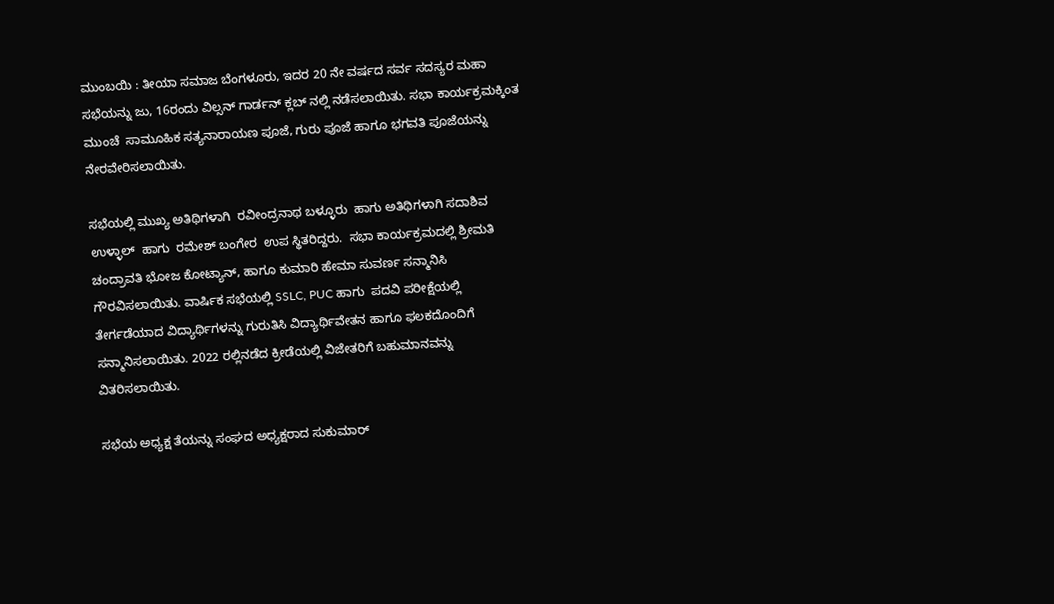ಮುಂಬಯಿ : ತೀಯಾ ಸಮಾಜ ಬೆಂಗಳೂರು, ಇದರ 20 ನೇ ವರ್ಷದ ಸರ್ವ ಸದಸ್ಯರ ಮಹಾ ಸಭೆಯನ್ನು ಜು, 16ರಂದು ವಿಲ್ಸನ್ ಗಾರ್ಡನ್ ಕ್ಲಬ್ ನಲ್ಲಿ ನಡೆಸಲಾಯಿತು. ಸಭಾ ಕಾರ್ಯಕ್ರಮಕ್ಕಿಂತ ಮುಂಚೆ  ಸಾಮೂಹಿಕ ಸತ್ಯನಾರಾಯಣ ಪೂಜೆ, ಗುರು ಪೂಜೆ ಹಾಗೂ ಭಗವತಿ ಪೂಜೆಯನ್ನು ನೇರವೇರಿಸಲಾಯಿತು.

ಸಭೆಯಲ್ಲಿ ಮುಖ್ಯ ಅತಿಥಿಗಳಾಗಿ  ರವೀಂದ್ರನಾಥ ಬಳ್ಳೂರು  ಹಾಗು ಅತಿಥಿಗಳಾಗಿ ಸದಾಶಿವ ಉಳ್ಳಾಲ್  ಹಾಗು  ರಮೇಶ್ ಬಂಗೇರ  ಉಪ ಸ್ಥಿತರಿದ್ದರು.  ಸಭಾ ಕಾರ್ಯಕ್ರಮದಲ್ಲಿ ಶ್ರೀಮತಿ ಚಂದ್ರಾವತಿ ಭೋಜ ಕೋಟ್ಯಾನ್, ಹಾಗೂ ಕುಮಾರಿ ಹೇಮಾ ಸುವರ್ಣ ಸನ್ಮಾನಿಸಿ ಗೌರವಿಸಲಾಯಿತು. ವಾರ್ಷಿಕ ಸಭೆಯಲ್ಲಿ SSLC, PUC ಹಾಗು  ಪದವಿ ಪರೀಕ್ಷೆಯಲ್ಲಿ
ತೇರ್ಗಡೆಯಾದ ವಿದ್ಯಾರ್ಥಿಗಳನ್ನು ಗುರುತಿಸಿ ವಿದ್ಯಾರ್ಥಿವೇತನ ಹಾಗೂ ಫಲಕದೊಂದಿಗೆ ಸನ್ಮಾನಿಸಲಾಯಿತು. 2022 ರಲ್ಲಿನಡೆದ ಕ್ರೀಡೆಯಲ್ಲಿ ವಿಜೇತರಿಗೆ ಬಹುಮಾನವನ್ನು ವಿತರಿಸಲಾಯಿತು.

ಸಭೆಯ ಅಧ್ಯಕ್ಷ ತೆಯನ್ನು ಸಂಘದ ಅಧ್ಯಕ್ಷರಾದ ಸುಕುಮಾರ್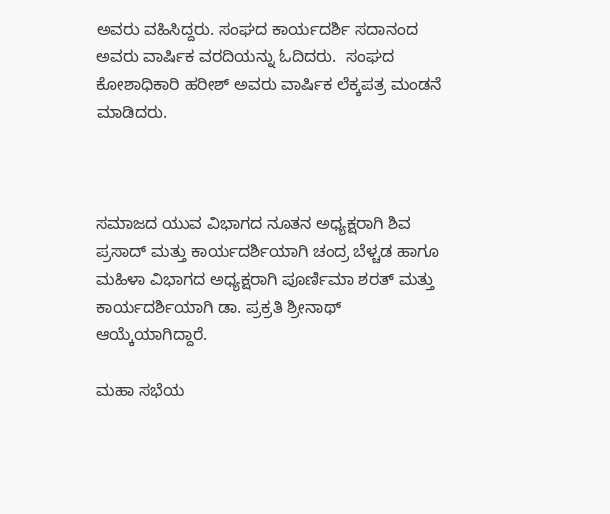ಅವರು ವಹಿಸಿದ್ದರು. ಸಂಘದ ಕಾರ್ಯದರ್ಶಿ ಸದಾನಂದ ಅವರು ವಾರ್ಷಿಕ ವರದಿಯನ್ನು ಓದಿದರು.  ಸಂಘದ ಕೋಶಾಧಿಕಾರಿ ಹರೀಶ್ ಅವರು ವಾರ್ಷಿಕ ಲೆಕ್ಕಪತ್ರ ಮಂಡನೆ ಮಾಡಿದರು.



ಸಮಾಜದ ಯುವ ವಿಭಾಗದ ನೂತನ ಅಧ್ಯಕ್ಷರಾಗಿ ಶಿವ ಪ್ರಸಾದ್ ಮತ್ತು ಕಾರ್ಯದರ್ಶಿಯಾಗಿ ಚಂದ್ರ ಬೆಳ್ಚಡ ಹಾಗೂ ಮಹಿಳಾ ವಿಭಾಗದ ಅಧ್ಯಕ್ಷರಾಗಿ ಪೂರ್ಣಿಮಾ ಶರತ್ ಮತ್ತು ಕಾರ್ಯದರ್ಶಿಯಾಗಿ ಡಾ. ಪ್ರಕ್ರತಿ ಶ್ರೀನಾಥ್ ಆಯ್ಕೆಯಾಗಿದ್ದಾರೆ.

ಮಹಾ ಸಭೆಯ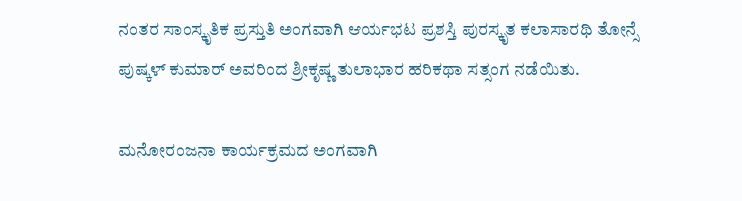ನಂತರ ಸಾಂಸ್ಕೃತಿಕ ಪ್ರಸ್ತುತಿ ಅಂಗವಾಗಿ ಆರ್ಯಭಟ ಪ್ರಶಸ್ತಿ ಪುರಸ್ಕೃತ ಕಲಾಸಾರಥಿ ತೋನ್ಸೆ ಪುಷ್ಕಳ್ ಕುಮಾರ್ ಅವರಿಂದ ಶ್ರೀಕೃಷ್ಣ ತುಲಾಭಾರ ಹರಿಕಥಾ ಸತ್ಸಂಗ ನಡೆಯಿತು.

ಮನೋರಂಜನಾ ಕಾರ್ಯಕ್ರಮದ ಅಂಗವಾಗಿ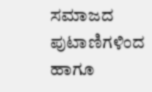ಸಮಾಜದ ಪುಟಾಣಿಗಳಿಂದ ಹಾಗೂ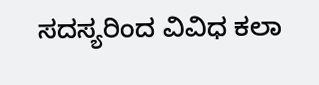ಸದಸ್ಯರಿಂದ ವಿವಿಧ ಕಲಾ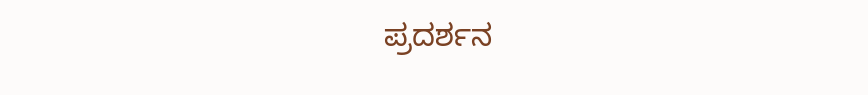ಪ್ರದರ್ಶನ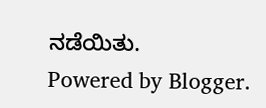ನಡೆಯಿತು.
Powered by Blogger.